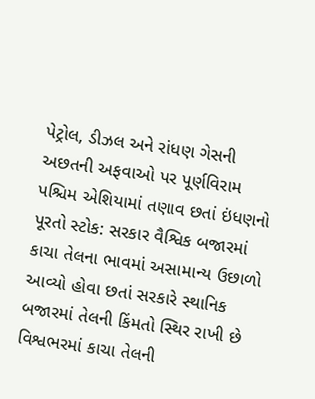પેટ્રોલ, ડીઝલ અને રાંધણ ગેસની અછતની અફવાઓ પર પૂર્ણવિરામ પશ્ચિમ એશિયામાં તણાવ છતાં ઇંધણનો પૂરતો સ્ટોક: સરકાર વૈશ્વિક બજારમાં કાચા તેલના ભાવમાં અસામાન્ય ઉછાળો આવ્યો હોવા છતાં સરકારે સ્થાનિક બજારમાં તેલની કિંમતો સ્થિર રાખી છે
વિશ્વભરમાં કાચા તેલની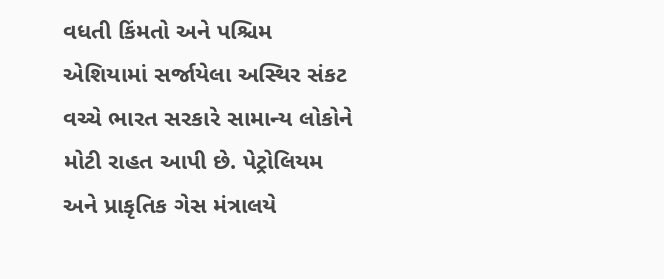વધતી કિંમતો અને પશ્ચિમ એશિયામાં સર્જાયેલા અસ્થિર સંકટ વચ્ચે ભારત સરકારે સામાન્ય લોકોને મોટી રાહત આપી છે. પેટ્રોલિયમ અને પ્રાકૃતિક ગેસ મંત્રાલયે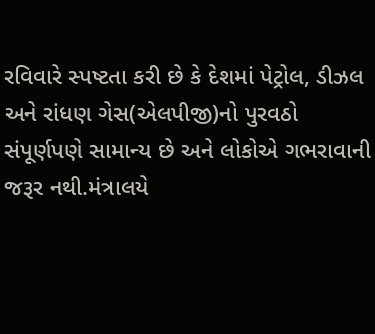રવિવારે સ્પષ્ટતા કરી છે કે દેશમાં પેટ્રોલ, ડીઝલ અને રાંધણ ગેસ(એલપીજી)નો પુરવઠો સંપૂર્ણપણે સામાન્ય છે અને લોકોએ ગભરાવાની જરૂર નથી.મંત્રાલયે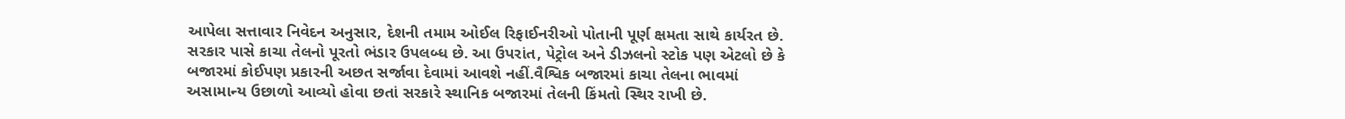આપેલા સત્તાવાર નિવેદન અનુસાર, દેશની તમામ ઓઈલ રિફાઈનરીઓ પોતાની પૂર્ણ ક્ષમતા સાથે કાર્યરત છે.
સરકાર પાસે કાચા તેલનો પૂરતો ભંડાર ઉપલબ્ધ છે. આ ઉપરાંત, પેટ્રોલ અને ડીઝલનો સ્ટોક પણ એટલો છે કે બજારમાં કોઈપણ પ્રકારની અછત સર્જાવા દેવામાં આવશે નહીં.વૈશ્વિક બજારમાં કાચા તેલના ભાવમાં અસામાન્ય ઉછાળો આવ્યો હોવા છતાં સરકારે સ્થાનિક બજારમાં તેલની કિંમતો સ્થિર રાખી છે.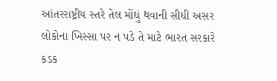આંતરરાષ્ટ્રીય સ્તરે તેલ મોંઘું થવાની સીધી અસર લોકોના ખિસ્સા પર ન પડે તે માટે ભારત સરકારે કડક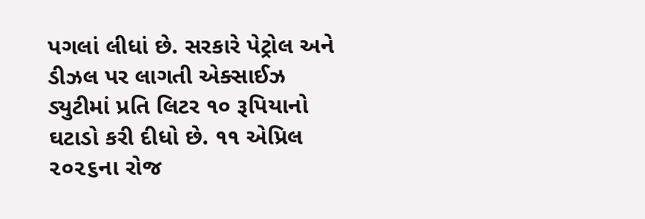પગલાં લીધાં છે. સરકારે પેટ્રોલ અને ડીઝલ પર લાગતી એક્સાઈઝ ડ્યુટીમાં પ્રતિ લિટર ૧૦ રૂપિયાનો ઘટાડો કરી દીધો છે. ૧૧ એપ્રિલ ૨૦૨૬ના રોજ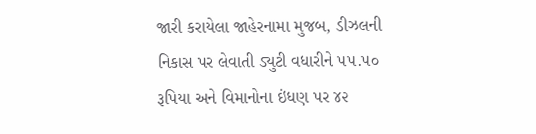જારી કરાયેલા જાહેરનામા મુજબ, ડીઝલની નિકાસ પર લેવાતી ડ્યુટી વધારીને ૫૫.૫૦ રૂપિયા અને વિમાનોના ઇંધણ પર ૪૨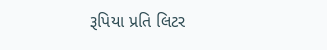રૂપિયા પ્રતિ લિટર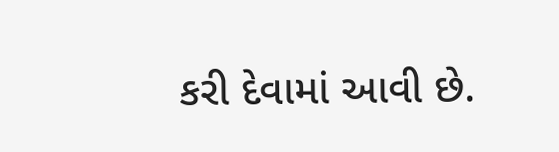કરી દેવામાં આવી છે.